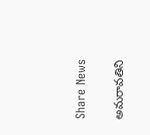Share News

అమరావతిని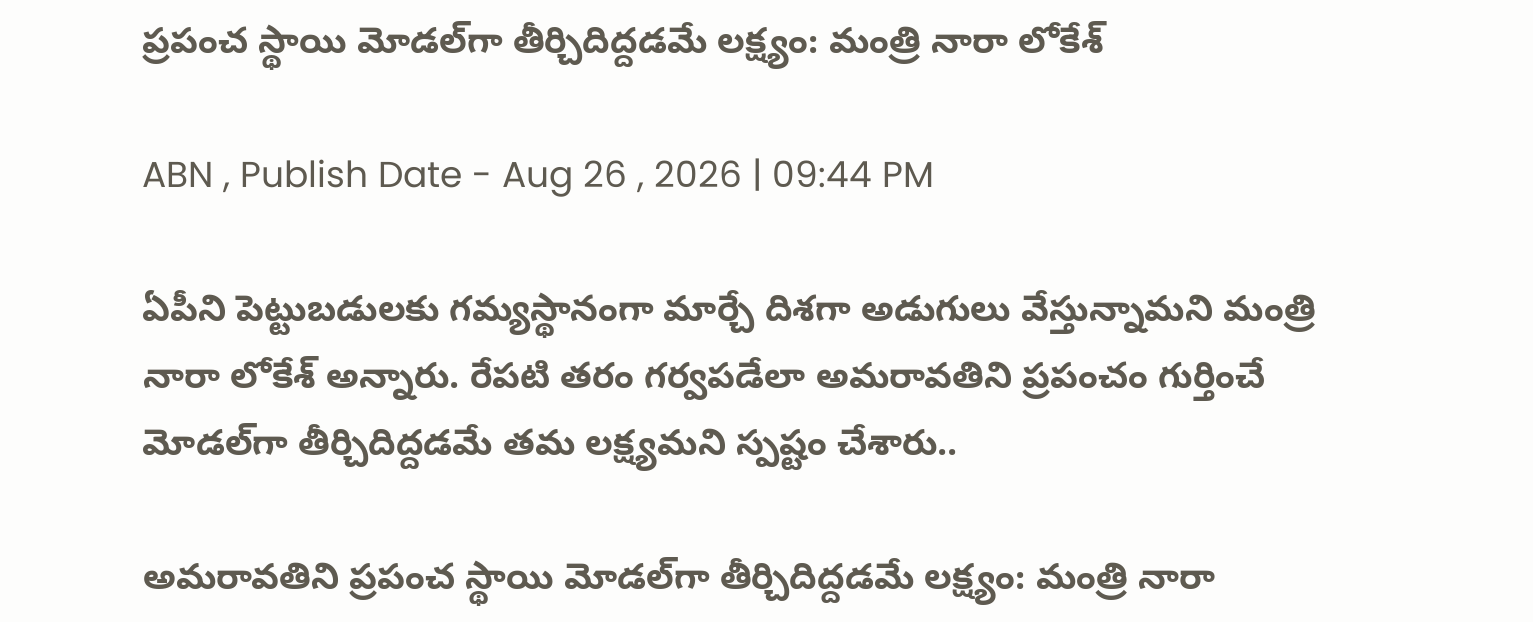ప్రపంచ స్థాయి మోడల్‌గా తీర్చిదిద్దడమే లక్ష్యం: మంత్రి నారా లోకేశ్

ABN , Publish Date - Aug 26 , 2026 | 09:44 PM

ఏపీని పెట్టుబడులకు గమ్యస్థానంగా మార్చే దిశగా అడుగులు వేస్తున్నామని మంత్రి నారా లోకేశ్ అన్నారు. రేపటి తరం గర్వపడేలా అమరావతిని ప్రపంచం గుర్తించే మోడల్‌గా తీర్చిదిద్దడమే తమ లక్ష్యమని స్పష్టం చేశారు..

అమరావతిని ప్రపంచ స్థాయి మోడల్‌గా తీర్చిదిద్దడమే లక్ష్యం: మంత్రి నారా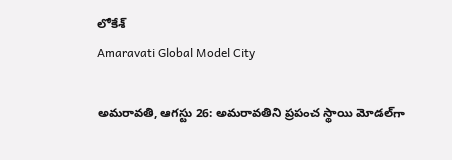లోకేశ్
Amaravati Global Model City

అమరావతి, ఆగస్టు 26: అమరావతిని ప్రపంచ స్థాయి మోడల్‌గా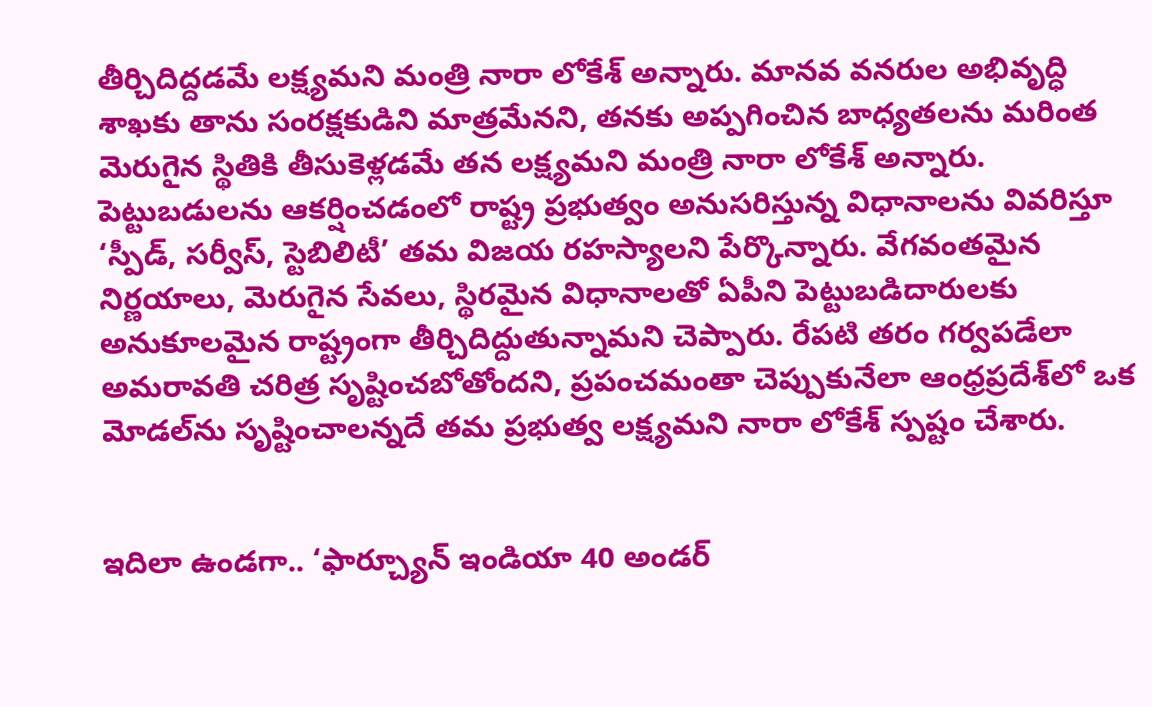తీర్చిదిద్దడమే లక్ష్యమని మంత్రి నారా లోకేశ్ అన్నారు. మానవ వనరుల అభివృద్ధి శాఖకు తాను సంరక్షకుడిని మాత్రమేనని, తనకు అప్పగించిన బాధ్యతలను మరింత మెరుగైన స్థితికి తీసుకెళ్లడమే తన లక్ష్యమని మంత్రి నారా లోకేశ్ అన్నారు. పెట్టుబడులను ఆకర్షించడంలో రాష్ట్ర ప్రభుత్వం అనుసరిస్తున్న విధానాలను వివరిస్తూ ‘స్పీడ్, సర్వీస్, స్టెబిలిటీ’ తమ విజయ రహస్యాలని పేర్కొన్నారు. వేగవంతమైన నిర్ణయాలు, మెరుగైన సేవలు, స్థిరమైన విధానాలతో ఏపీని పెట్టుబడిదారులకు అనుకూలమైన రాష్ట్రంగా తీర్చిదిద్దుతున్నామని చెప్పారు. రేపటి తరం గర్వపడేలా అమరావతి చరిత్ర సృష్టించబోతోందని, ప్రపంచమంతా చెప్పుకునేలా ఆంధ్రప్రదేశ్‌లో ఒక మోడల్‌ను సృష్టించాలన్నదే తమ ప్రభుత్వ లక్ష్యమని నారా లోకేశ్ స్పష్టం చేశారు.


ఇదిలా ఉండగా.. ‘ఫార్చ్యూన్ ఇండియా 40 అండర్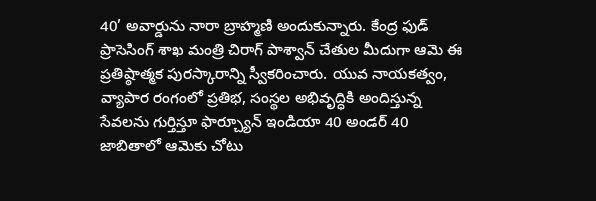40’ అవార్డును నారా బ్రాహ్మణి అందుకున్నారు. కేంద్ర ఫుడ్ ప్రాసెసింగ్ శాఖ మంత్రి చిరాగ్ పాశ్వాన్ చేతుల మీదుగా ఆమె ఈ ప్రతిష్ఠాత్మక పురస్కారాన్ని స్వీకరించారు. యువ నాయకత్వం, వ్యాపార రంగంలో ప్రతిభ, సంస్థల అభివృద్ధికి అందిస్తున్న సేవలను గుర్తిస్తూ ఫార్చ్యూన్ ఇండియా 40 అండర్ 40 జాబితాలో ఆమెకు చోటు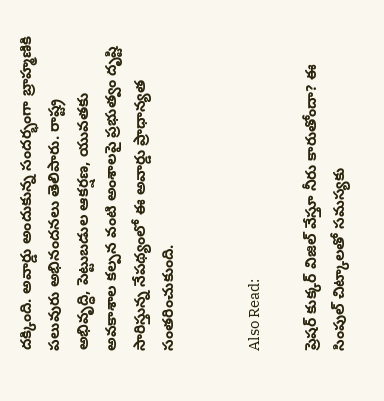దక్కింది. అవార్డు అందుకున్న సందర్భంగా బ్రాహ్మణికి పలువురు అభినందనలు తెలిపారు. రాష్ట్ర అభివృద్ధి, పెట్టుబడుల ఆకర్షణ, యువతకు అవకాశాల కల్పన వంటి అంశాలపై ప్రభుత్వం దృష్టి సారిస్తున్న నేపథ్యంలో ఈ అవార్డు ప్రాధాన్యత సంతరించుకుంది.


Also Read:

ప్రెషర్‌ కుక్కర్‌ విజిల్‌ వేస్తూ నీరు కారుతోందా? ఈ సింపుల్‌ చిట్కాలతో సమస్యకు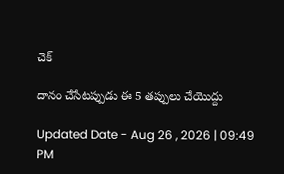చెక్‌

దానం చేసేటప్పుడు ఈ 5 తప్పులు చేయొద్దు

Updated Date - Aug 26 , 2026 | 09:49 PM